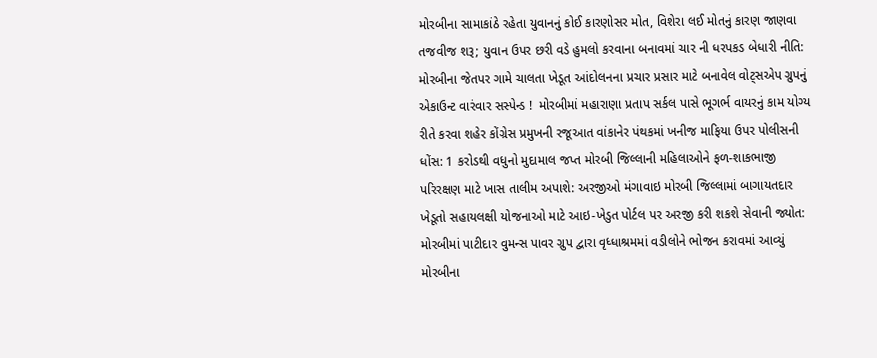મોરબીના સામાકાંઠે રહેતા યુવાનનું કોઈ કારણોસર મોત, વિશેરા લઈ મોતનું કારણ જાણવા તજવીજ શરૂ; યુવાન ઉપર છરી વડે હુમલો કરવાના બનાવમાં ચાર ની ધરપકડ બેધારી નીતિ: મોરબીના જેતપર ગામે ચાલતા ખેડૂત આંદોલનના પ્રચાર પ્રસાર માટે બનાવેલ વોટ્સએપ ગ્રુપનું એકાઉન્ટ વારંવાર સસ્પેન્ડ !  મોરબીમાં મહારાણા પ્રતાપ સર્કલ પાસે ભૂગર્ભ વાયરનું કામ યોગ્ય રીતે કરવા શહેર કોંગ્રેસ પ્રમુખની રજૂઆત વાંકાનેર પંથકમાં ખનીજ માફિયા ઉપર પોલીસની ધોંસ: 1 કરોડથી વધુનો મુદામાલ જપ્ત મોરબી જિલ્લાની મહિલાઓને ફળ-શાકભાજી પરિરક્ષણ માટે ખાસ તાલીમ અપાશે: અરજીઓ મંગાવાઇ મોરબી જિલ્લામાં બાગાયતદાર ખેડૂતો સહાયલક્ષી યોજનાઓ માટે આઇ-ખેડુત પોર્ટલ પર અરજી કરી શકશે સેવાની જ્યોત: મોરબીમાં પાટીદાર વુમન્સ પાવર ગ્રુપ દ્વારા વૃધ્ધાશ્રમમાં વડીલોને ભોજન કરાવમાં આવ્યું મોરબીના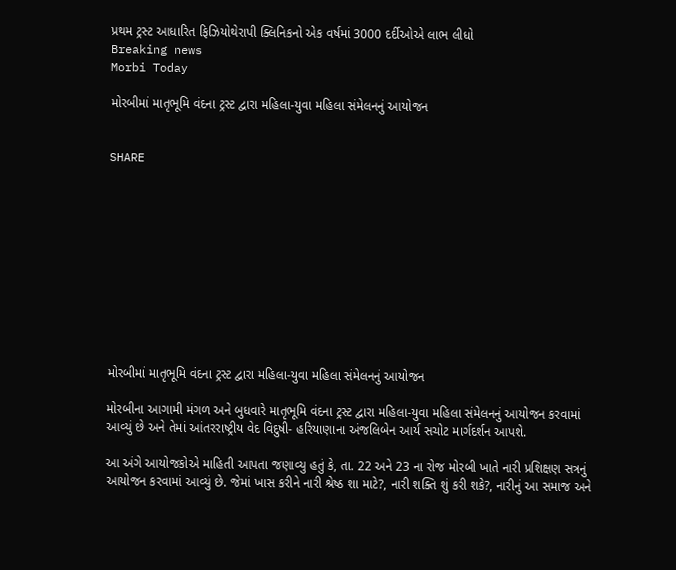પ્રથમ ટ્રસ્ટ આધારિત ફિઝિયોથેરાપી ક્લિનિકનો એક વર્ષમાં 3000 દર્દીઓએ લાભ લીધો
Breaking news
Morbi Today

મોરબીમાં માતૃભૂમિ વંદના ટ્રસ્ટ દ્વારા મહિલા-યુવા મહિલા સંમેલનનું આયોજન


SHARE











મોરબીમાં માતૃભૂમિ વંદના ટ્રસ્ટ દ્વારા મહિલા-યુવા મહિલા સંમેલનનું આયોજન

મોરબીના આગામી મંગળ અને બુધવારે માતૃભૂમિ વંદના ટ્રસ્ટ દ્વારા મહિલા-યુવા મહિલા સંમેલનનું આયોજન કરવામાં આવ્યું છે અને તેમાં આંતરરાષ્ટ્રીય વેદ વિદુષી- હરિયાણાના અંજલિબેન આર્ય સચોટ માર્ગદર્શન આપશે.

આ અંગે આયોજકોએ માહિતી આપતા જણાવ્યુ હતું કે, તા. 22 અને 23 ના રોજ મોરબી ખાતે નારી પ્રશિક્ષણ સત્રનું આયોજન કરવામાં આવ્યું છે. જેમાં ખાસ કરીને નારી શ્રેષ્ઠ શા માટે?, નારી શક્તિ શું કરી શકે?, નારીનું આ સમાજ અને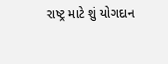રાષ્ટ્ર માટે શું યોગદાન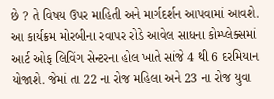છે ? તે વિષય ઉપર માહિતી અને માર્ગદર્શન આપવામાં આવશે. આ કાર્યક્રમ મોરબીના રવાપર રોડે આવેલ સાધના કોમ્પ્લેક્સમાં આર્ટ ઓફ લિવિંગ સેન્ટરના હોલ ખાતે સાંજે 4 થી 6 દરમિયાન યોજાશે. જેમાં તા 22 ના રોજ મહિલા અને 23 ના રોજ યુવા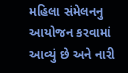મહિલા સંમેલનનુ આયોજન કરવામાં આવ્યું છે અને નારી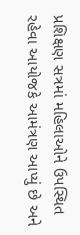પ્રશિક્ષણ સત્રમાં મહિલાઓને ઉપસ્થિત રહેવા આયોજકે આમંત્રણ આપ્યું છે અને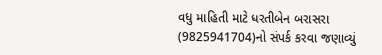વધુ માહિતી માટે ધરતીબેન બરાસરા (9825941704)નો સંપર્ક કરવા જણાવ્યું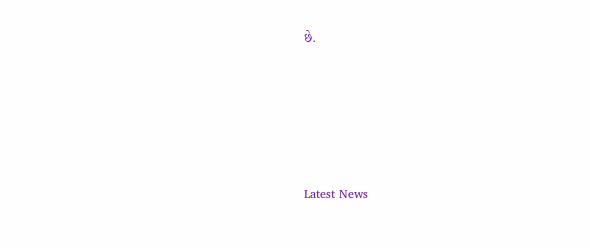છે.






Latest News